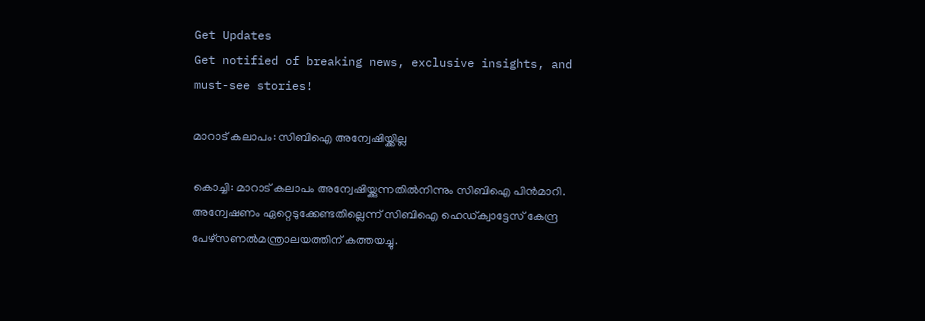Get Updates
Get notified of breaking news, exclusive insights, and must-see stories!

മാറാട് കലാപം: സിബിഐ അന്വേഷിയ്ക്കില്ല

കൊച്ചി: മാറാട് കലാപം അന്വേഷിയ്ക്കുന്നതില്‍നിന്നും സിബിഐ പിന്‍മാറി. അന്വേഷണം ഏറ്റെടുക്കേണ്ടതില്ലെന്ന് സിബിഐ ഹെഡ്ക്വാട്ടേസ് കേന്ദ്ര പേഴ്സണല്‍മന്ത്രാലയത്തിന് കത്തയച്ചു.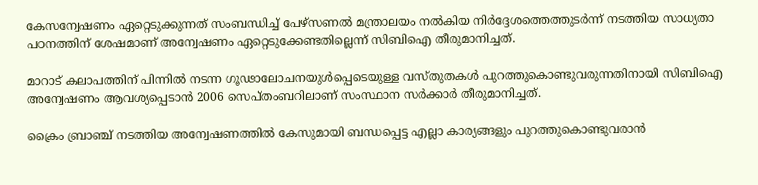കേസന്വേഷണം ഏറ്റെടുക്കുന്നത് സംബന്ധിച്ച് പേഴ്സണല്‍ മന്ത്രാലയം നല്‍കിയ നിര്‍ദ്ദേശത്തെത്തുടര്‍ന്ന് നടത്തിയ സാധ്യതാ പഠനത്തിന് ശേഷമാണ് അന്വേഷണം ഏറ്റെടുക്കേണ്ടതില്ലെന്ന് സിബിഐ തീരുമാനിച്ചത്.

മാറാട് കലാപത്തിന് പിന്നില്‍ നടന്ന ഗൂഢാലോചനയുള്‍പ്പെടെയുള്ള വസ്തുതകള്‍ പുറത്തുകൊണ്ടുവരുന്നതിനായി സിബിഐ അന്വേഷണം ആവശ്യപ്പെടാന്‍ 2006 സെപ്തംബറിലാണ് സംസ്ഥാന സര്‍ക്കാര്‍ തീരുമാനിച്ചത്.

ക്രൈം ബ്രാഞ്ച് നടത്തിയ അന്വേഷണത്തില്‍ കേസുമായി ബന്ധപ്പെട്ട എല്ലാ കാര്യങ്ങളും പുറത്തുകൊണ്ടുവരാന്‍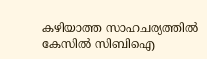കഴിയാത്ത സാഹചര്യത്തില്‍ കേസില്‍ സിബിഐ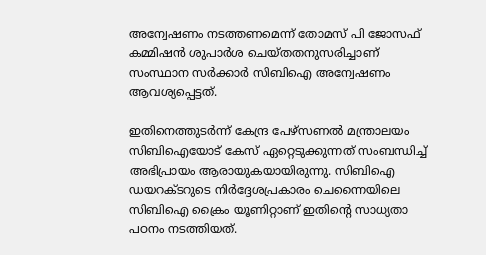അന്വേഷണം നടത്തണമെന്ന് തോമസ് പി ജോസഫ് കമ്മിഷന്‍ ശുപാര്‍ശ ചെയ്തതനുസരിച്ചാണ് സംസ്ഥാന സര്‍ക്കാര്‍ സിബിഐ അന്വേഷണം ആവശ്യപ്പെട്ടത്.

ഇതിനെത്തുടര്‍ന്ന് കേന്ദ്ര പേഴ്സണല്‍ മന്ത്രാലയം സിബിഐയോട് കേസ് ഏറ്റെടുക്കുന്നത് സംബന്ധിച്ച് അഭിപ്രായം ആരായുകയായിരുന്നു. സിബിഐ ഡയറക്ടറുടെ നിര്‍ദ്ദേശപ്രകാരം ചെന്നൈയിലെ സിബിഐ ക്രൈം യൂണിറ്റാണ് ഇതിന്റെ സാധ്യതാ പഠനം നടത്തിയത്.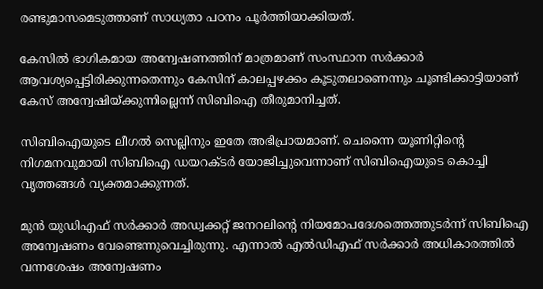രണ്ടുമാസമെടുത്താണ് സാധ്യതാ പഠനം പൂര്‍ത്തിയാക്കിയത്.

കേസില്‍ ഭാഗികമായ അന്വേഷണത്തിന് മാത്രമാണ് സംസ്ഥാന സര്‍ക്കാര്‍ ആവശ്യപ്പെട്ടിരിക്കുന്നതെന്നും കേസിന് കാലപ്പഴക്കം കൂടുതലാണെന്നും ചൂണ്ടിക്കാട്ടിയാണ് കേസ് അന്വേഷിയ്ക്കുന്നില്ലെന്ന് സിബിഐ തീരുമാനിച്ചത്.

സിബിഐയുടെ ലീഗല്‍ സെല്ലിനും ഇതേ അഭിപ്രായമാണ്. ചെന്നൈ യൂണിറ്റിന്റെ നിഗമനവുമായി സിബിഐ ഡയറക്ടര്‍ യോജിച്ചുവെന്നാണ് സിബിഐയുടെ കൊച്ചി വൃത്തങ്ങള്‍ വ്യക്തമാക്കുന്നത്.

മുന്‍ യുഡിഎഫ് സര്‍ക്കാര്‍ അഡ്വക്കറ്റ് ജനറലിന്റെ നിയമോപദേശത്തെത്തുടര്‍ന്ന് സിബിഐ അന്വേഷണം വേണ്ടെന്നുവെച്ചിരുന്നു. എന്നാല്‍ എല്‍ഡിഎഫ് സര്‍ക്കാര്‍ അധികാരത്തില്‍ വന്നശേഷം അന്വേഷണം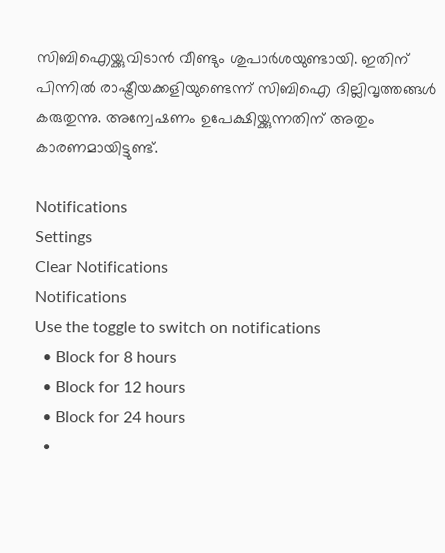സിബിഐയ്ക്കുവിടാന്‍ വീണ്ടും ശുപാര്‍ശയുണ്ടായി. ഇതിന് പിന്നില്‍ രാഷ്ട്രീയക്കളിയുണ്ടെന്ന് സിബിഐ ദില്ലിവൃത്തങ്ങള്‍ കരുതുന്നു. അന്വേഷണം ഉപേക്ഷിയ്ക്കുന്നതിന് അതും കാരണമായിട്ടുണ്ട്.

Notifications
Settings
Clear Notifications
Notifications
Use the toggle to switch on notifications
  • Block for 8 hours
  • Block for 12 hours
  • Block for 24 hours
  •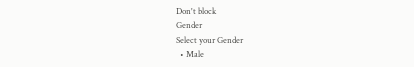Don't block
Gender
Select your Gender
  • Male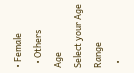• Female
  • Others
Age
Select your Age Range
  •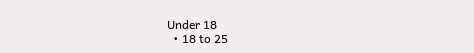Under 18
  • 18 to 25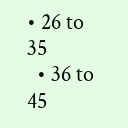• 26 to 35
  • 36 to 45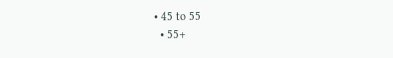• 45 to 55
  • 55+